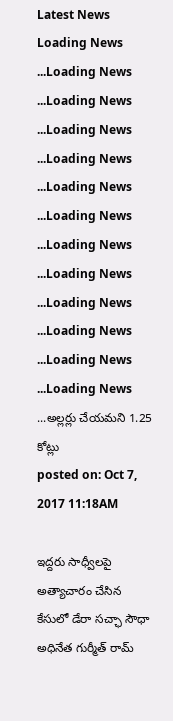Latest News
Loading News ...Loading News ...Loading News ...Loading News ...Loading News ...Loading News ...Loading News ...Loading News ...Loading News ...Loading News ...Loading News ...Loading News ...Loading News ...అల్లర్లు చేయమని 1.25 కోట్లు
posted on: Oct 7, 2017 11:18AM

ఇద్దరు సాధ్వీలపై అత్యాచారం చేసిన కేసులో డేరా సచ్ఛా సౌధా అధినేత గుర్మీత్ రామ్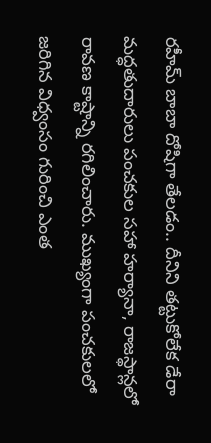రహీమ్ బాబా దోషిగా తేలడం.. దీనిని తట్టుకోలేక డేరా మద్ధతుదారులు పంచకుల సహా హర్యానా, రాజస్థాన్లలో రావణ కాష్టాన్ని రగిలించారు. ముఖ్యంగా పంచకులలో జరిగిన విధ్వంసం గురించి ఎంత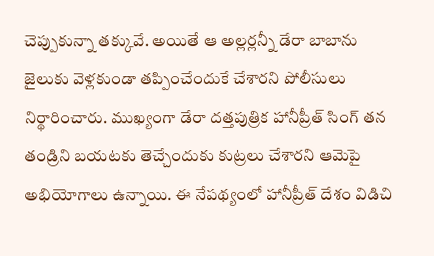చెప్పుకున్నా తక్కువే. అయితే ఆ అల్లర్లన్నీ డేరా బాబాను జైలుకు వెళ్లకుండా తప్పించేందుకే చేశారని పోలీసులు నిర్థారించారు. ముఖ్యంగా డేరా దత్తపుత్రిక హానీప్రీత్ సింగ్ తన తండ్రిని బయటకు తెచ్చేందుకు కుట్రలు చేశారని ఆమెపై అభియోగాలు ఉన్నాయి. ఈ నేపథ్యంలో హానీప్రీత్ దేశం విడిచి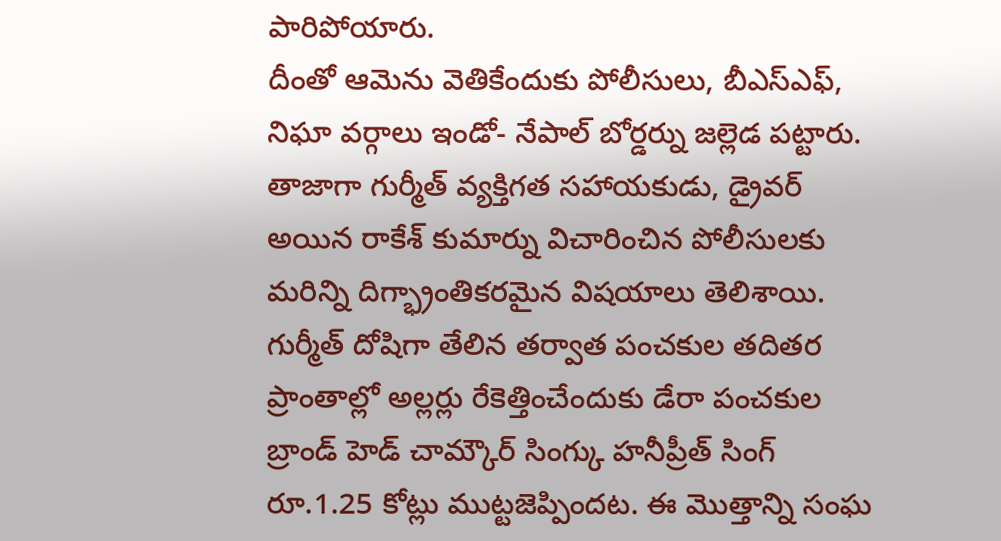పారిపోయారు.
దీంతో ఆమెను వెతికేందుకు పోలీసులు, బీఎస్ఎఫ్, నిఘా వర్గాలు ఇండో- నేపాల్ బోర్డర్ను జల్లెడ పట్టారు. తాజాగా గుర్మీత్ వ్యక్తిగత సహాయకుడు, డ్రైవర్ అయిన రాకేశ్ కుమార్ను విచారించిన పోలీసులకు మరిన్ని దిగ్భ్రాంతికరమైన విషయాలు తెలిశాయి. గుర్మీత్ దోషిగా తేలిన తర్వాత పంచకుల తదితర ప్రాంతాల్లో అల్లర్లు రేకెత్తించేందుకు డేరా పంచకుల బ్రాండ్ హెడ్ చామ్కౌర్ సింగ్కు హనీప్రీత్ సింగ్ రూ.1.25 కోట్లు ముట్టజెప్పిందట. ఈ మొత్తాన్ని సంఘ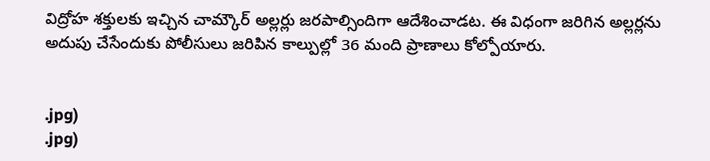విద్రోహ శక్తులకు ఇచ్చిన చామ్కౌర్ అల్లర్లు జరపాల్సిందిగా ఆదేశించాడట. ఈ విధంగా జరిగిన అల్లర్లను అదుపు చేసేందుకు పోలీసులు జరిపిన కాల్పుల్లో 36 మంది ప్రాణాలు కోల్పోయారు.


.jpg)
.jpg)